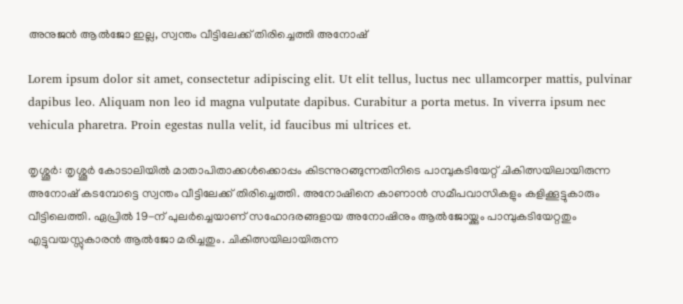അനുജൻ ആൽജോ ഇല്ല, സ്വന്തം വീട്ടിലേക്ക് തിരിച്ചെത്തി അനോഷ്

Lorem ipsum dolor sit amet, consectetur adipiscing elit. Ut elit tellus, luctus nec ullamcorper mattis, pulvinar dapibus leo. Aliquam non leo id magna vulputate dapibus. Curabitur a porta metus. In viverra ipsum nec vehicula pharetra. Proin egestas nulla velit, id faucibus mi ultrices et.

തൃശ്ശൂർ: തൃശ്ശൂർ കോടാലിയിൽ മാതാപിതാക്കൾക്കൊപ്പം കിടന്നുറങ്ങുന്നതിനിടെ പാമ്പുകടിയേറ്റ് ചികിത്സയിലായിരുന്ന അനോഷ് കടമ്പോട്ടെ സ്വന്തം വീട്ടിലേക്ക് തിരിച്ചെത്തി. അനോഷിനെ കാണാൻ സമീപവാസികളും കളിക്കൂട്ടുകാരും വീട്ടിലെത്തി. ഏപ്രിൽ 19-ന് പുലർച്ചെയാണ് സഹോദരങ്ങളായ അനോഷിനും ആൽജോയ്ക്കും പാമ്പുകടിയേറ്റതും എട്ടുവയസ്സുകാരൻ ആൽജോ മരിച്ചതും. ചികിത്സയിലായിരുന്ന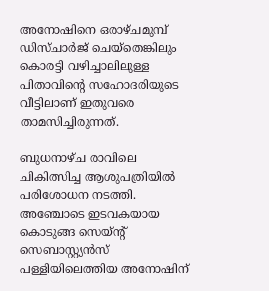അനോഷിനെ ഒരാഴ്ചമുമ്പ് ഡിസ്ചാർജ് ചെയ്‌തെങ്കിലും കൊരട്ടി വഴിച്ചാലിലുള്ള പിതാവിന്റെ സഹോദരിയുടെ വീട്ടിലാണ് ഇതുവരെ താമസിച്ചിരുന്നത്.

ബുധനാഴ്ച രാവിലെ ചികിത്സിച്ച ആശുപത്രിയിൽ പരിശോധന നടത്തി. അഞ്ചോടെ ഇടവകയായ കൊടുങ്ങ സെയ്ന്റ് സെബാസ്റ്റ്യൻസ് പള്ളിയിലെത്തിയ അനോഷിന്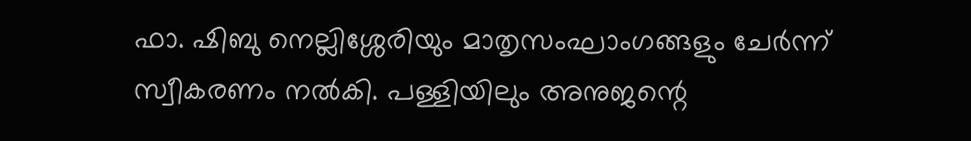ഫാ. ഷിബു നെല്ലിശ്ശേരിയും മാതൃസംഘാംഗങ്ങളും ചേർന്ന് സ്വീകരണം നൽകി. പള്ളിയിലും അനുജന്റെ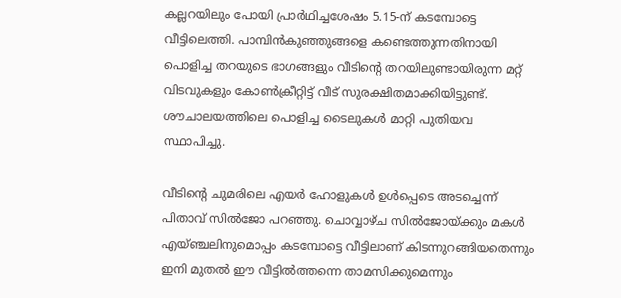കല്ലറയിലും പോയി പ്രാർഥിച്ചശേഷം 5.15-ന് കടമ്പോട്ടെ വീട്ടിലെത്തി. പാമ്പിൻകുഞ്ഞുങ്ങളെ കണ്ടെത്തുന്നതിനായി പൊളിച്ച തറയുടെ ഭാഗങ്ങളും വീടിന്റെ തറയിലുണ്ടായിരുന്ന മറ്റ് വിടവുകളും കോൺക്രീറ്റിട്ട് വീട് സുരക്ഷിതമാക്കിയിട്ടുണ്ട്. ശൗചാലയത്തിലെ പൊളിച്ച ടൈലുകൾ മാറ്റി പുതിയവ സ്ഥാപിച്ചു.

വീടിന്റെ ചുമരിലെ എയർ ഹോളുകൾ ഉൾപ്പെടെ അടച്ചെന്ന് പിതാവ് സിൽജോ പറഞ്ഞു. ചൊവ്വാഴ്ച സിൽജോയ്ക്കും മകൾ എയ്ഞ്ചലിനുമൊപ്പം കടമ്പോട്ടെ വീട്ടിലാണ് കിടന്നുറങ്ങിയതെന്നും ഇനി മുതൽ ഈ വീട്ടിൽത്തന്നെ താമസിക്കുമെന്നും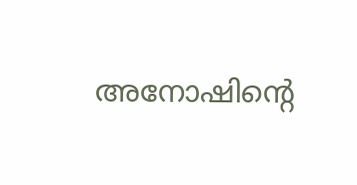അനോഷിന്റെ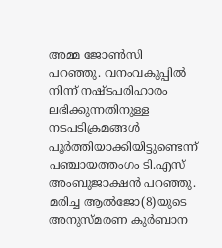അമ്മ ജോൺസി പറഞ്ഞു. വനംവകുപ്പിൽ നിന്ന് നഷ്ടപരിഹാരം ലഭിക്കുന്നതിനുള്ള നടപടിക്രമങ്ങൾ പൂർത്തിയാക്കിയിട്ടുണ്ടെന്ന് പഞ്ചായത്തംഗം ടി.എസ് അംബുജാക്ഷൻ പറഞ്ഞു. മരിച്ച ആൽജോ(8)യുടെ അനുസ്മരണ കുർബാന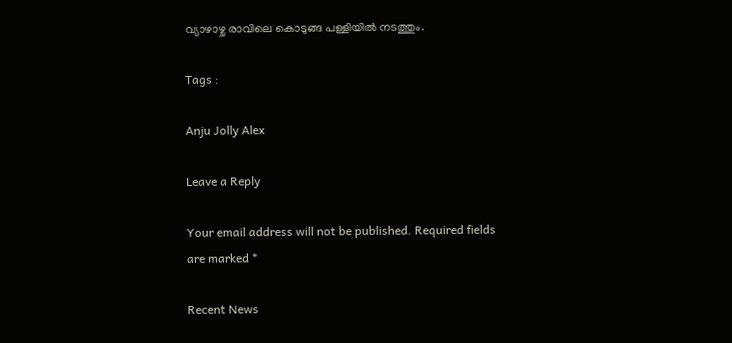വ്യാഴാഴ്ച രാവിലെ കൊടുങ്ങ പള്ളിയിൽ നടത്തും.

Tags :

Anju Jolly Alex

Leave a Reply

Your email address will not be published. Required fields are marked *

Recent News